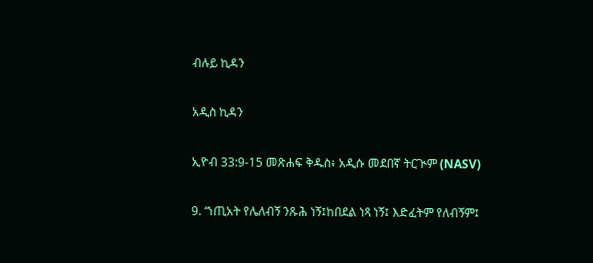ብሉይ ኪዳን

አዲስ ኪዳን

ኢዮብ 33:9-15 መጽሐፍ ቅዱስ፥ አዲሱ መደበኛ ትርጒም (NASV)

9. ‘ኀጢአት የሌለብኝ ንጹሕ ነኝ፤ከበደል ነጻ ነኝ፤ እድፈትም የለብኝም፤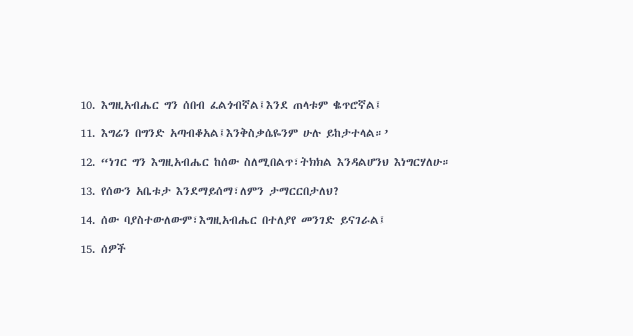10. እግዚአብሔር ግን ሰበብ ፈልጎብኛል፤እንደ ጠላቱም ቈጥሮኛል፤

11. እግሬን በግንድ አጣብቆአል፤እንቅስቃሴዬንም ሁሉ ይከታተላል።’

12. “ነገር ግን እግዚአብሔር ከሰው ስለሚበልጥ፣ትክክል እንዳልሆንህ እነግርሃለሁ።

13. የሰውን አቤቱታ እንደማይሰማ፣ለምን ታማርርበታለህ?

14. ሰው ባያስተውለውም፣እግዚአብሔር በተለያየ መንገድ ይናገራል፤

15. ሰዎች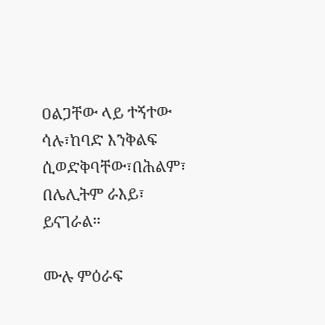ዐልጋቸው ላይ ተኝተው ሳሉ፣ከባድ እንቅልፍ ሲወድቅባቸው፣በሕልም፣ በሌሊትም ራእይ፣ ይናገራል።

ሙሉ ምዕራፍ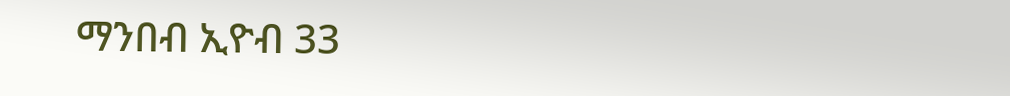ማንበብ ኢዮብ 33